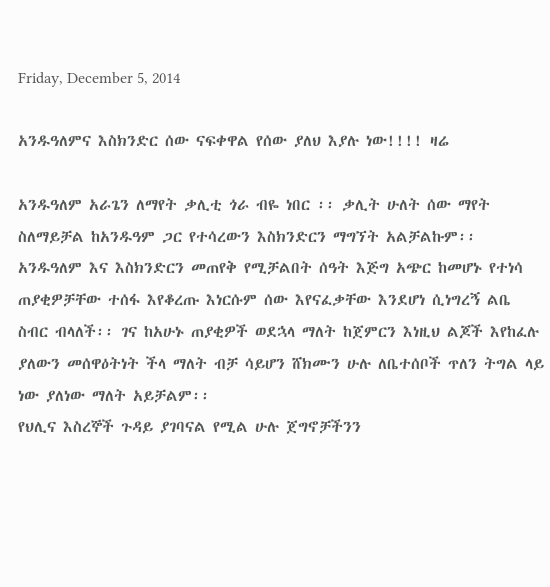Friday, December 5, 2014

አንዱዓለምና እስክንድር ሰው ናፍቀዋል የሰው ያለህ እያሉ ነው!!!! ዛሬ

አንዱዓለም አራጌን ለማየት ቃሊቲ ጎራ ብዬ ነበር ፡፡ ቃሊት ሁለት ሰው ማየት ስለማይቻል ከአንዱዓም ጋር የተሳረውን እስክንድርን ማግኘት አልቻልኩም፡፡ አንዱዓለም እና እስክንድርን መጠየቅ የሚቻልበት ሰዓት እጅግ አጭር ከመሆኑ የተነሳ ጠያቂዎቻቸው ተሰፋ እየቆረጡ እነርሱም ሰው እየናፈቃቸው እንደሆነ ሲነግረኝ ልቤ ስብር ብላለች፡፡ ገና ከአሁኑ ጠያቂዎች ወደኋላ ማለት ከጀምርን እነዚህ ልጆች እየከፈሉ ያለውን መሰዋዕትነት ችላ ማለት ብቻ ሳይሆን ሸክሙን ሁሉ ለቤተሰቦች ጥለን ትግል ላይ ነው ያለነው ማለት አይቻልም፡፡
የህሊና እስረኞች ጉዳይ ያገባናል የሚል ሁሉ ጀግኖቻችንን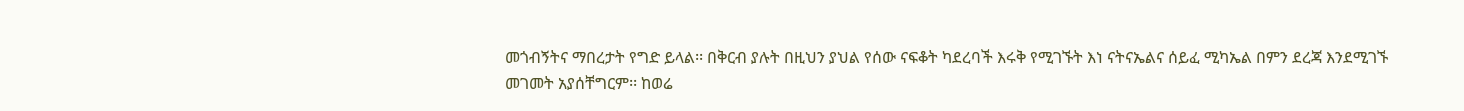መጎብኝትና ማበረታት የግድ ይላል፡፡ በቅርብ ያሉት በዚህን ያህል የሰው ናፍቆት ካደረባች እሩቅ የሚገኙት እነ ናትናኤልና ሰይፈ ሚካኤል በምን ደረጃ እንደሚገኙ
መገመት አያሰቸግርም፡፡ ከወሬ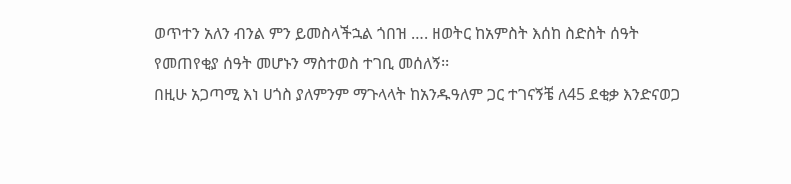ወጥተን አለን ብንል ምን ይመስላችኋል ጎበዝ …. ዘወትር ከአምስት እሰከ ስድስት ሰዓት የመጠየቂያ ሰዓት መሆኑን ማስተወስ ተገቢ መሰለኝ፡፡
በዚሁ አጋጣሚ እነ ሀጎስ ያለምንም ማጉላላት ከአንዱዓለም ጋር ተገናኝቼ ለ45 ደቂቃ እንድናወጋ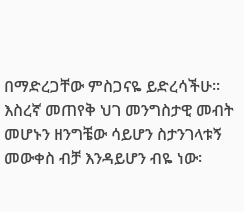በማድረጋቸው ምስጋናዬ ይድረሳችሁ፡፡ እስረኛ መጠየቅ ህገ መንግስታዊ መብት መሆኑን ዘንግቼው ሳይሆን ስታንገላቱኝ መውቀስ ብቻ እንዳይሆን ብዬ ነው፡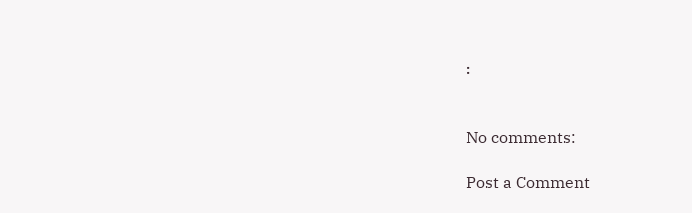፡


No comments:

Post a Comment